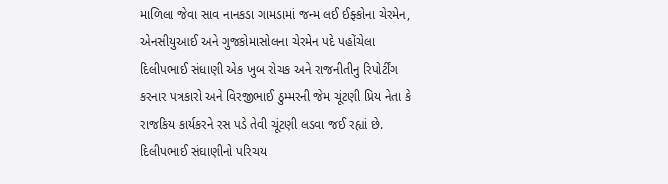માળિલા જેવા સાવ નાનકડા ગામડામાં જન્મ લઈ ઈફ્કોના ચેરમેન, એનસીયુઆઈ અને ગુજકોમાસોલના ચેરમેન પદે પહોંચેલા દિલીપભાઈ સંધાણી એક ખુબ રોચક અને રાજનીતીનુ રિપોર્ટીંગ કરનાર પત્રકારો અને વિરજીભાઈ ઠુમ્મરની જેમ ચૂંટણી પ્રિય નેતા કે રાજકિય કાર્યકરને રસ પડે તેવી ચૂંટણી લડવા જઈ રહ્યાં છે.
દિલીપભાઈ સંઘાણીનો પરિચય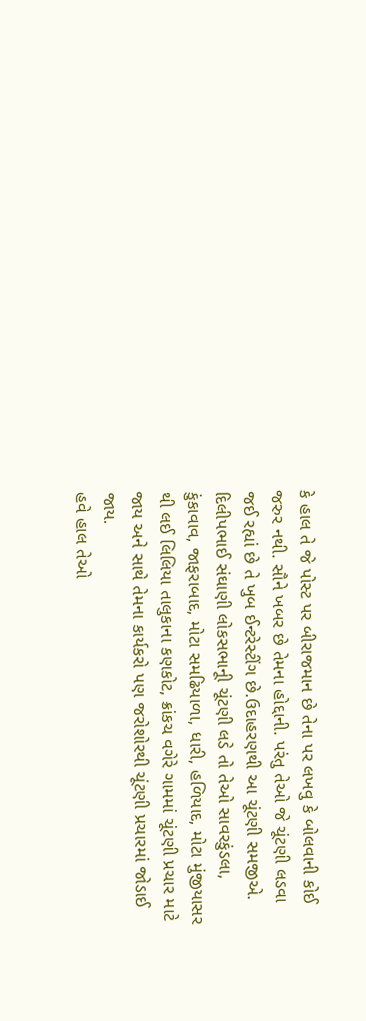કે હાલ તે જે પોસ્ટ પર બીરાજમાન છે તેના પર લખવુ કે બોલવાની કોઈ જરુર નથી. સૌને ખબર છે તેમના હોદ્દાની. પરંતુ તેઓ જે ચૂંટણી લડવા જઈ રહ્યાં છે તે ખુબ ઈન્ટરેસ્ટીંગ છે.ઉદાહરણથી આ ચૂંટણી સમજીએ. દિલીપભાઈ સંઘાણી લોકસભાનૂી ચૂંટણી લડે તો તેઓ સાવરકુંડલા, કુંકાવાવ, જાફરાબાદ, મોટા સમઢિયાળા, ધારી, હળિયાદ, મોટા મુંજીયાસર થી લઈ લિલિયા તાલુકાના કણકોટ, ક્રાંકચ વગેરે ગામમાં ચૂંટણી પ્રચાર માટે જાય અને સાથે તેમના કાર્યકરો પણ જરોશોરથી ચૂંટણી પ્રચારમાં જોડાઈ જાય.
હવે હાલ તેઓ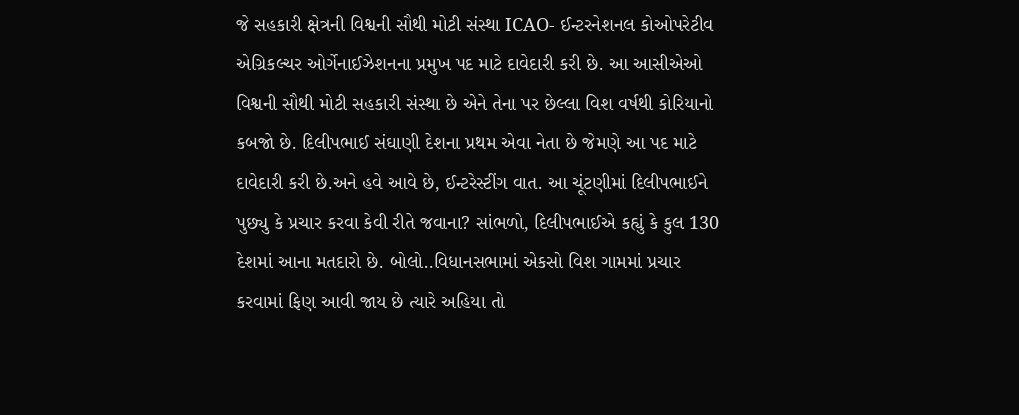જે સહકારી ક્ષેત્રની વિશ્વની સૌથી મોટી સંસ્થા ICAO- ઈન્ટરનેશનલ કોઓપરેટીવ એગ્રિકલ્ચર ઓર્ગેનાઈઝેશનના પ્રમુખ પદ માટે દાવેદારી કરી છે. આ આસીએઓ વિશ્વની સૌથી મોટી સહકારી સંસ્થા છે એને તેના પર છેલ્લા વિશ વર્ષથી કોરિયાનો કબજો છે. દિલીપભાઈ સંઘાણી દેશના પ્રથમ એવા નેતા છે જેમણે આ પદ માટે દાવેદારી કરી છે.અને હવે આવે છે, ઈન્ટરેસ્ટીંગ વાત. આ ચૂંટણીમાં દિલીપભાઈને પુછ્યુ કે પ્રચાર કરવા કેવી રીતે જવાના? સાંભળો, દિલીપભાઈએ કહ્યું કે કુલ 130 દેશમાં આના મતદારો છે. બોલો..વિધાનસભામાં એકસો વિશ ગામમાં પ્રચાર કરવામાં ફિણ આવી જાય છે ત્યારે અહિયા તો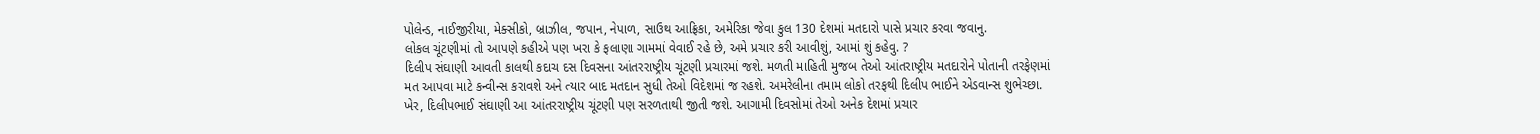પોલેન્ડ, નાઈજીરીયા, મેક્સીકો, બ્રાઝીલ, જપાન, નેપાળ, સાઉથ આફ્રિકા, અમેરિકા જેવા કુલ 130 દેશમાં મતદારો પાસે પ્રચાર કરવા જવાનુ.
લોકલ ચૂંટણીમાં તો આપણે કહીએ પણ ખરા કે ફલાણા ગામમાં વેવાઈ રહે છે, અમે પ્રચાર કરી આવીશું, આમાં શું કહેવુ. ?
દિલીપ સંઘાણી આવતી કાલથી કદાચ દસ દિવસના આંતરરાષ્ટ્રીય ચૂંટણી પ્રચારમાં જશે. મળતી માહિતી મુજબ તેઓ આંતરાષ્ટ્રીય મતદારોને પોતાની તરફેણમાં મત આપવા માટે કન્વીન્સ કરાવશે અને ત્યાર બાદ મતદાન સુધી તેઓ વિદેશમાં જ રહશે. અમરેલીના તમામ લોકો તરફથી દિલીપ ભાઈને એડવાન્સ શુભેચ્છા.
ખેર, દિલીપભાઈ સંઘાણી આ આંતરરાષ્ટ્રીય ચૂંટણી પણ સરળતાથી જીતી જશે. આગામી દિવસોમાં તેઓ અનેક દેશમાં પ્રચાર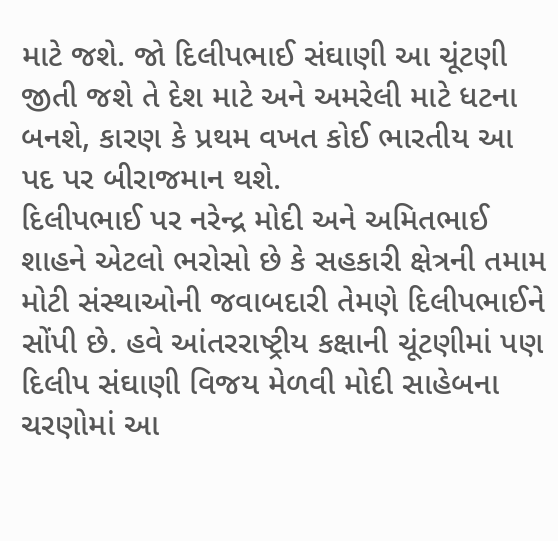માટે જશે. જો દિલીપભાઈ સંઘાણી આ ચૂંટણી જીતી જશે તે દેશ માટે અને અમરેલી માટે ધટના બનશે, કારણ કે પ્રથમ વખત કોઈ ભારતીય આ પદ પર બીરાજમાન થશે.
દિલીપભાઈ પર નરેન્દ્ર મોદી અને અમિતભાઈ શાહને એટલો ભરોસો છે કે સહકારી ક્ષેત્રની તમામ મોટી સંસ્થાઓની જવાબદારી તેમણે દિલીપભાઈને સોંપી છે. હવે આંતરરાષ્ટ્રીય કક્ષાની ચૂંટણીમાં પણ દિલીપ સંઘાણી વિજય મેળવી મોદી સાહેબના ચરણોમાં આ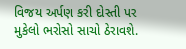વિજય અર્પણ કરી દોસ્તી પર મુકેલો ભરોસો સાચો ઠેરાવશે.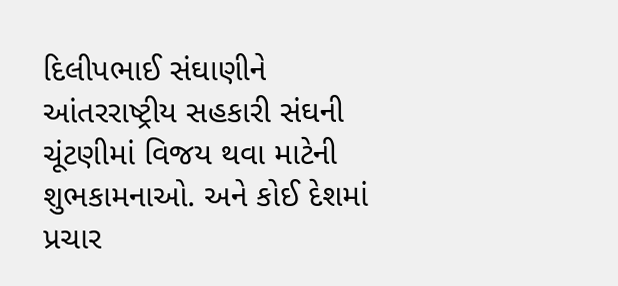દિલીપભાઈ સંઘાણીને આંતરરાષ્ટ્રીય સહકારી સંઘની ચૂંટણીમાં વિજય થવા માટેની શુભકામનાઓ. અને કોઈ દેશમાં પ્રચાર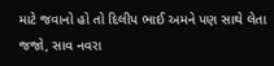માટે જવાનો હો તો દિલીપ ભાઈ અમને પણ સાથે લેતા જજો, સાવ નવરા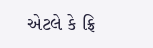એટલે કે ફ્રિ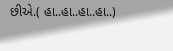છીએ.( હા..હા..હા..હા..)